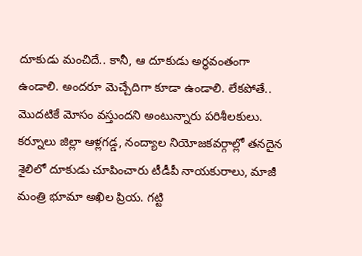దూకుడు మంచిదే.. కానీ, ఆ దూకుడు అర్ధవంతంగా ఉండాలి. అందరూ మెచ్చేదిగా కూడా ఉండాలి. లేకపోతే.. మొదటికే మోసం వస్తుందని అంటున్నారు పరిశీలకులు. కర్నూలు జిల్లా ఆళ్లగడ్డ, నంద్యాల నియోజకవర్గాల్లో తనదైన శైలిలో దూకుడు చూపించారు టీడీపీ నాయకురాలు, మాజీ మంత్రి భూమా అఖిల ప్రియ. గట్టి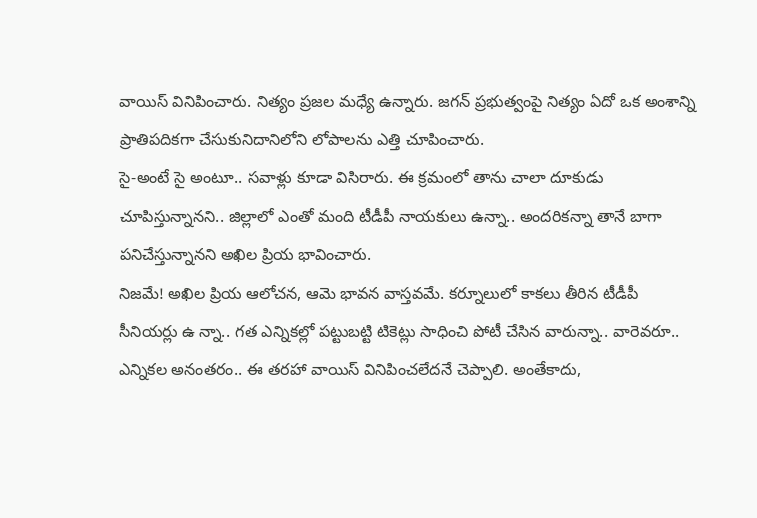వాయిస్ వినిపించారు. నిత్యం ప్రజల మధ్యే ఉన్నారు. జగన్ ప్రభుత్వంపై నిత్యం ఏదో ఒక అంశాన్ని ప్రాతిపదికగా చేసుకునిదానిలోని లోపాలను ఎత్తి చూపించారు.
సై-అంటే సై అంటూ.. సవాళ్లు కూడా విసిరారు. ఈ క్రమంలో తాను చాలా దూకుడు చూపిస్తున్నానని.. జిల్లాలో ఎంతో మంది టీడీపీ నాయకులు ఉన్నా.. అందరికన్నా తానే బాగా పనిచేస్తున్నానని అఖిల ప్రియ భావించారు.
నిజమే! అఖిల ప్రియ ఆలోచన, ఆమె భావన వాస్తవమే. కర్నూలులో కాకలు తీరిన టీడీపీ సీనియర్లు ఉ న్నా.. గత ఎన్నికల్లో పట్టుబట్టి టికెట్లు సాధించి పోటీ చేసిన వారున్నా.. వారెవరూ.. ఎన్నికల అనంతరం.. ఈ తరహా వాయిస్ వినిపించలేదనే చెప్పాలి. అంతేకాదు,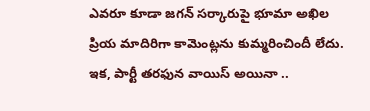ఎవరూ కూడా జగన్ సర్కారుపై భూమా అఖిల ప్రియ మాదిరిగా కామెంట్లను కుమ్మరించిందీ లేదు.
ఇక, పార్టీ తరఫున వాయిస్ అయినా ..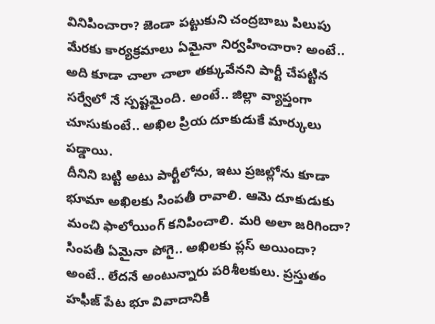వినిపించారా? జెండా పట్టుకుని చంద్రబాబు పిలుపు మేరకు కార్యక్రమాలు ఏమైనా నిర్వహించారా? అంటే.. అది కూడా చాలా చాలా తక్కువేనని పార్టీ చేపట్టిన సర్వేలో నే స్పష్టమైంది. అంటే.. జిల్లా వ్యాప్తంగా చూసుకుంటే.. అఖిల ప్రియ దూకుడుకే మార్కులు పడ్డాయి.
దీనిని బట్టి అటు పార్టీలోను, ఇటు ప్రజల్లోను కూడా భూమా అఖిలకు సింపతీ రావాలి. ఆమె దూకుడుకు మంచి ఫాలోయింగ్ కనిపించాలి. మరి అలా జరిగిందా? సింపతీ ఏమైనా పోగై.. అఖిలకు ప్లస్ అయిందా? అంటే.. లేదనే అంటున్నారు పరిశీలకులు. ప్రస్తుతం హఫీజ్ పేట భూ వివాదానికి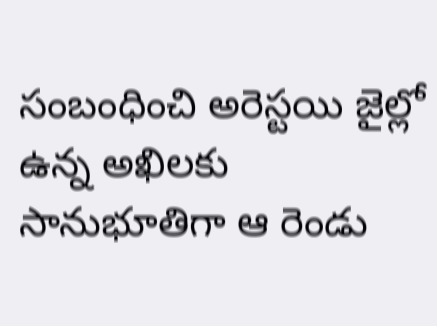సంబంధించి అరెస్టయి జైల్లో ఉన్న అఖిలకు సానుభూతిగా ఆ రెండు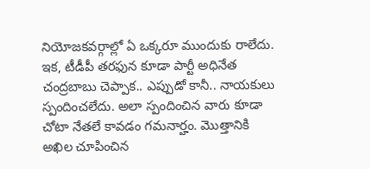నియోజకవర్గాల్లో ఏ ఒక్కరూ ముందుకు రాలేదు.
ఇక, టీడీపీ తరఫున కూడా పార్టీ అధినేత చంద్రబాబు చెప్పాక.. ఎప్పుడో కానీ.. నాయకులు స్పందించలేదు. అలా స్పందించిన వారు కూడా చోటా నేతలే కావడం గమనార్హం. మొత్తానికి అఖిల చూపించిన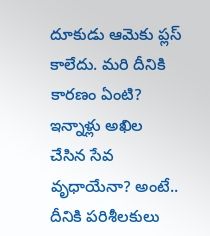దూకుడు ఆమెకు ప్లస్ కాలేదు. మరి దీనికి కారణం ఏంటి? ఇన్నాళ్లు అఖిల చేసిన సేవ వృధాయేనా? అంటే.. దీనికి పరిశీలకులు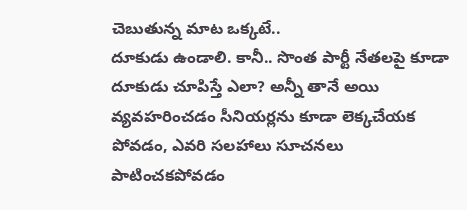చెబుతున్న మాట ఒక్కటే..
దూకుడు ఉండాలి. కానీ.. సొంత పార్టీ నేతలపై కూడా దూకుడు చూపిస్తే ఎలా? అన్నీ తానే అయి వ్యవహరించడం సీనియర్లను కూడా లెక్కచేయక పోవడం, ఎవరి సలహాలు సూచనలు పాటించకపోవడం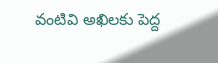వంటివి అఖిలకు పెద్ద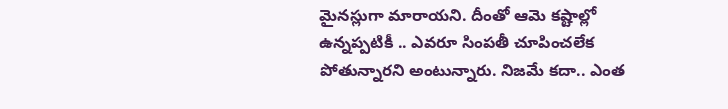మైనస్లుగా మారాయని. దీంతో ఆమె కష్టాల్లో ఉన్నప్పటికీ .. ఎవరూ సింపతీ చూపించలేక పోతున్నారని అంటున్నారు. నిజమే కదా.. ఎంత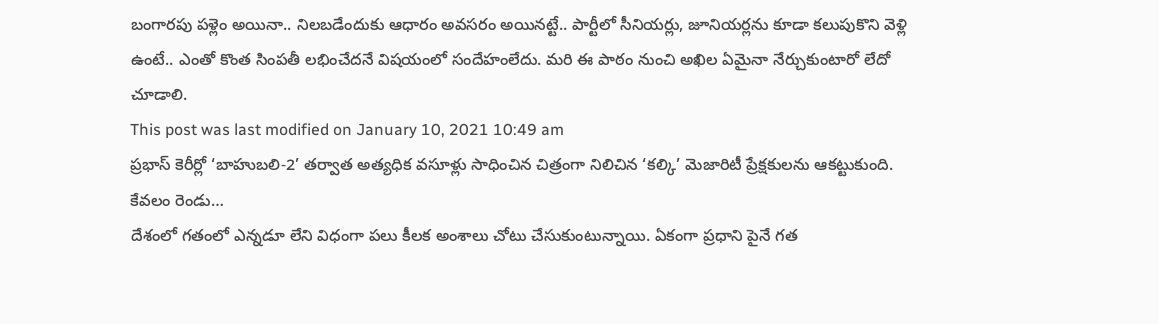బంగారపు పళ్లెం అయినా.. నిలబడేందుకు ఆధారం అవసరం అయినట్టే.. పార్టీలో సీనియర్లు, జూనియర్లను కూడా కలుపుకొని వెళ్లి ఉంటే.. ఎంతో కొంత సింపతీ లభించేదనే విషయంలో సందేహంలేదు. మరి ఈ పాఠం నుంచి అఖిల ఏమైనా నేర్చుకుంటారో లేదో చూడాలి.
This post was last modified on January 10, 2021 10:49 am
ప్రభాస్ కెరీర్లో ‘బాహుబలి-2’ తర్వాత అత్యధిక వసూళ్లు సాధించిన చిత్రంగా నిలిచిన ‘కల్కి’ మెజారిటీ ప్రేక్షకులను ఆకట్టుకుంది. కేవలం రెండు…
దేశంలో గతంలో ఎన్నడూ లేని విధంగా పలు కీలక అంశాలు చోటు చేసుకుంటున్నాయి. ఏకంగా ప్రధాని పైనే గత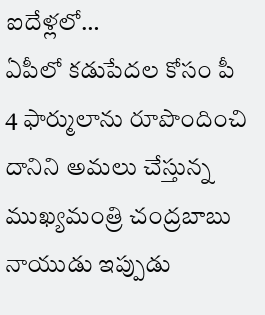ఐదేళ్లలో…
ఏపీలో కడుపేదల కోసం పీ 4 ఫార్ములాను రూపొందించి దానిని అమలు చేస్తున్న ముఖ్యమంత్రి చంద్రబాబు నాయుడు ఇప్పుడు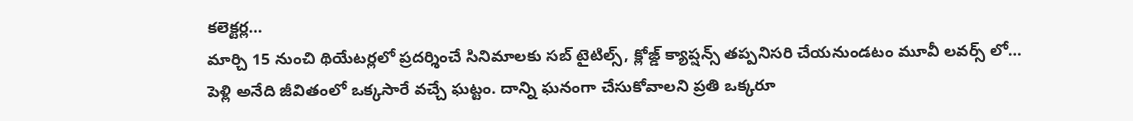కలెక్టర్ల…
మార్చి 15 నుంచి థియేటర్లలో ప్రదర్శించే సినిమాలకు సబ్ టైటిల్స్, క్లోజ్డ్ క్యాప్షన్స్ తప్పనిసరి చేయనుండటం మూవీ లవర్స్ లో…
పెళ్లి అనేది జీవితంలో ఒక్కసారే వచ్చే ఘట్టం. దాన్ని ఘనంగా చేసుకోవాలని ప్రతి ఒక్కరూ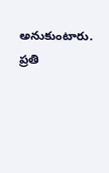అనుకుంటారు. ప్రతి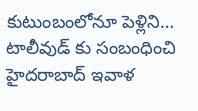కుటుంబంలోనూ పెళ్లిని…
టాలీవుడ్ కు సంబంధించి హైదరాబాద్ ఇవాళ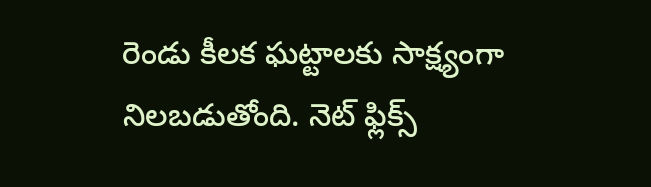రెండు కీలక ఘట్టాలకు సాక్ష్యంగా నిలబడుతోంది. నెట్ ఫ్లిక్స్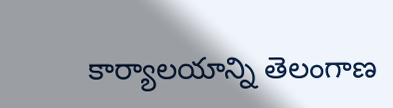కార్యాలయాన్ని తెలంగాణ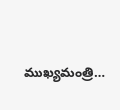ముఖ్యమంత్రి…